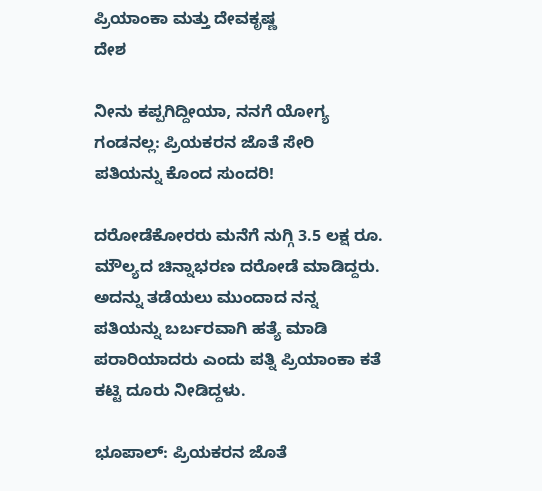ಪ್ರಿಯಾಂಕಾ ಮತ್ತು ದೇವಕೃಷ್ಣ
ದೇಶ

ನೀನು ಕಪ್ಪಗಿದ್ದೀಯಾ, ನನಗೆ ಯೋಗ್ಯ ಗಂಡನಲ್ಲ: ಪ್ರಿಯಕರನ ಜೊತೆ ಸೇರಿ ಪತಿಯನ್ನು ಕೊಂದ ಸುಂದರಿ!

ದರೋಡೆಕೋರರು ಮನೆಗೆ ನುಗ್ಗಿ 3.5 ಲಕ್ಷ ರೂ. ಮೌಲ್ಯದ ಚಿನ್ನಾಭರಣ ದರೋಡೆ ಮಾಡಿದ್ದರು. ಅದನ್ನು ತಡೆಯಲು ಮುಂದಾದ ನನ್ನ ಪತಿಯನ್ನು ಬರ್ಬರವಾಗಿ ಹತ್ಯೆ ಮಾಡಿ ಪರಾರಿಯಾದರು ಎಂದು ಪತ್ನಿ ಪ್ರಿಯಾಂಕಾ ಕತೆ ಕಟ್ಟಿ ದೂರು ನೀಡಿದ್ದಳು.

ಭೂಪಾಲ್: ಪ್ರಿಯಕರನ ಜೊತೆ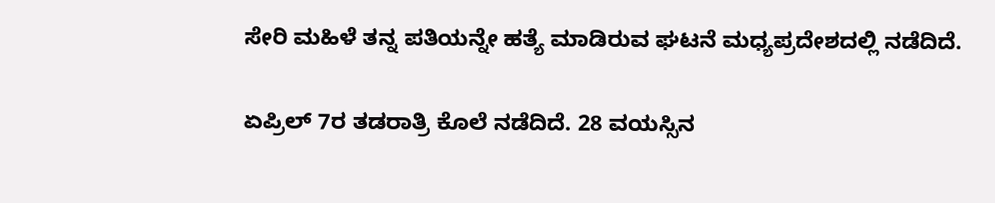ಸೇರಿ ಮಹಿಳೆ ತನ್ನ ಪತಿಯನ್ನೇ ಹತ್ಯೆ ಮಾಡಿರುವ ಘಟನೆ ಮಧ್ಯಪ್ರದೇಶದಲ್ಲಿ ನಡೆದಿದೆ.

ಏಪ್ರಿಲ್ 7ರ ತಡರಾತ್ರಿ ಕೊಲೆ ನಡೆದಿದೆ. 28 ವಯಸ್ಸಿನ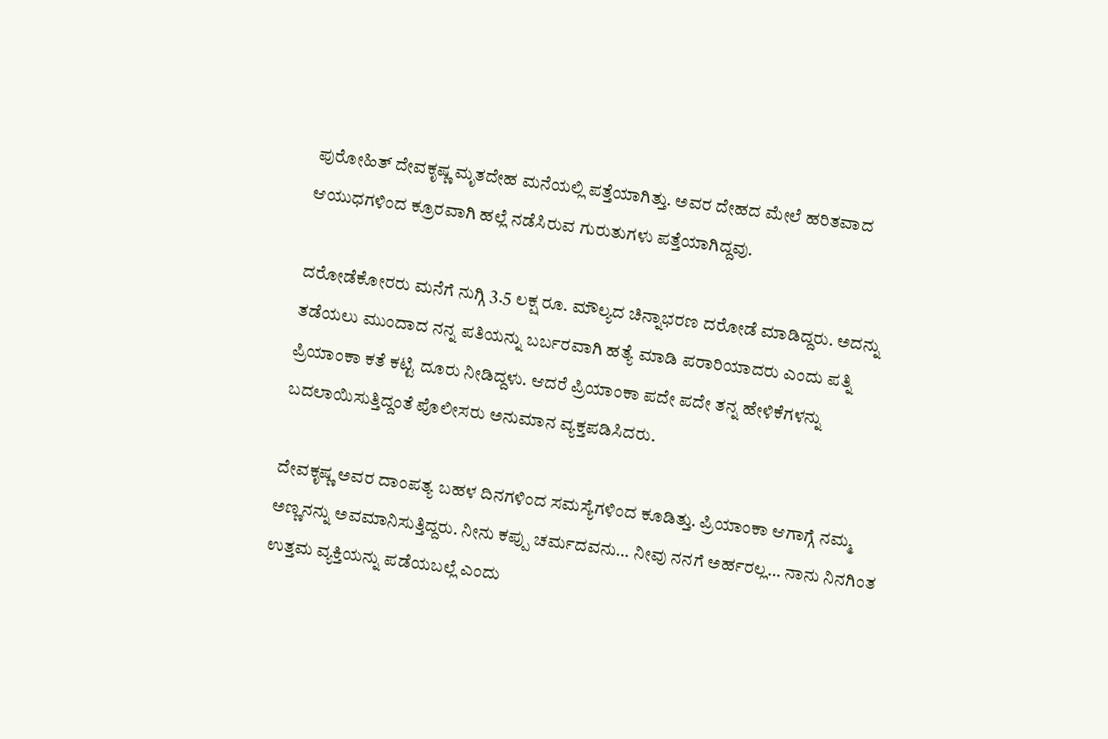ಪುರೋಹಿತ್‌ ದೇವಕೃಷ್ಣ ಮೃತದೇಹ ಮನೆಯಲ್ಲಿ ಪತ್ತೆಯಾಗಿತ್ತು. ಅವರ ದೇಹದ ಮೇಲೆ ಹರಿತವಾದ ಆಯುಧಗಳಿಂದ ಕ್ರೂರವಾಗಿ ಹಲ್ಲೆ ನಡೆಸಿರುವ ಗುರುತುಗಳು ಪತ್ತೆಯಾಗಿದ್ದವು.

ದರೋಡೆಕೋರರು ಮನೆಗೆ ನುಗ್ಗಿ 3.5 ಲಕ್ಷ ರೂ. ಮೌಲ್ಯದ ಚಿನ್ನಾಭರಣ ದರೋಡೆ ಮಾಡಿದ್ದರು. ಅದನ್ನು ತಡೆಯಲು ಮುಂದಾದ ನನ್ನ ಪತಿಯನ್ನು ಬರ್ಬರವಾಗಿ ಹತ್ಯೆ ಮಾಡಿ ಪರಾರಿಯಾದರು ಎಂದು ಪತ್ನಿ ಪ್ರಿಯಾಂಕಾ ಕತೆ ಕಟ್ಟಿ ದೂರು ನೀಡಿದ್ದಳು. ಆದರೆ ಪ್ರಿಯಾಂಕಾ ಪದೇ ಪದೇ ತನ್ನ ಹೇಳಿಕೆಗಳನ್ನು ಬದಲಾಯಿಸುತ್ತಿದ್ದಂತೆ ಪೊಲೀಸರು ಅನುಮಾನ ವ್ಯಕ್ತಪಡಿಸಿದರು.

ದೇವಕೃಷ್ಣ ಅವರ ದಾಂಪತ್ಯ ಬಹಳ ದಿನಗಳಿಂದ ಸಮಸ್ಯೆಗಳಿಂದ ಕೂಡಿತ್ತು. ಪ್ರಿಯಾಂಕಾ ಆಗಾಗ್ಗೆ ನಮ್ಮ ಅಣ್ಣನನ್ನು ಅವಮಾನಿಸುತ್ತಿದ್ದರು. ನೀನು ಕಪ್ಪು ಚರ್ಮದವನು… ನೀವು ನನಗೆ ಅರ್ಹರಲ್ಲ… ನಾನು ನಿನಗಿಂತ ಉತ್ತಮ ವ್ಯಕ್ತಿಯನ್ನು ಪಡೆಯಬಲ್ಲೆ ಎಂದು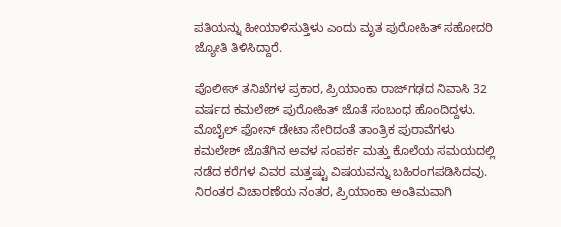ಪತಿಯನ್ನು ಹೀಯಾಳಿಸುತ್ತಿಳು ಎಂದು ಮೃತ ಪುರೋಹಿತ್ ಸಹೋದರಿ ಜ್ಯೋತಿ ತಿಳಿಸಿದ್ದಾರೆ.

ಪೊಲೀಸ್ ತನಿಖೆಗಳ ಪ್ರಕಾರ, ಪ್ರಿಯಾಂಕಾ ರಾಜ್‌ಗಢದ ನಿವಾಸಿ 32 ವರ್ಷದ ಕಮಲೇಶ್ ಪುರೋಹಿತ್ ಜೊತೆ ಸಂಬಂಧ ಹೊಂದಿದ್ದಳು. ಮೊಬೈಲ್ ಫೋನ್ ಡೇಟಾ ಸೇರಿದಂತೆ ತಾಂತ್ರಿಕ ಪುರಾವೆಗಳು ಕಮಲೇಶ್ ಜೊತೆಗಿನ ಅವಳ ಸಂಪರ್ಕ ಮತ್ತು ಕೊಲೆಯ ಸಮಯದಲ್ಲಿ ನಡೆದ ಕರೆಗಳ ವಿವರ ಮತ್ತಷ್ಟು ವಿಷಯವನ್ನು ಬಹಿರಂಗಪಡಿಸಿದವು. ನಿರಂತರ ವಿಚಾರಣೆಯ ನಂತರ, ಪ್ರಿಯಾಂಕಾ ಅಂತಿಮವಾಗಿ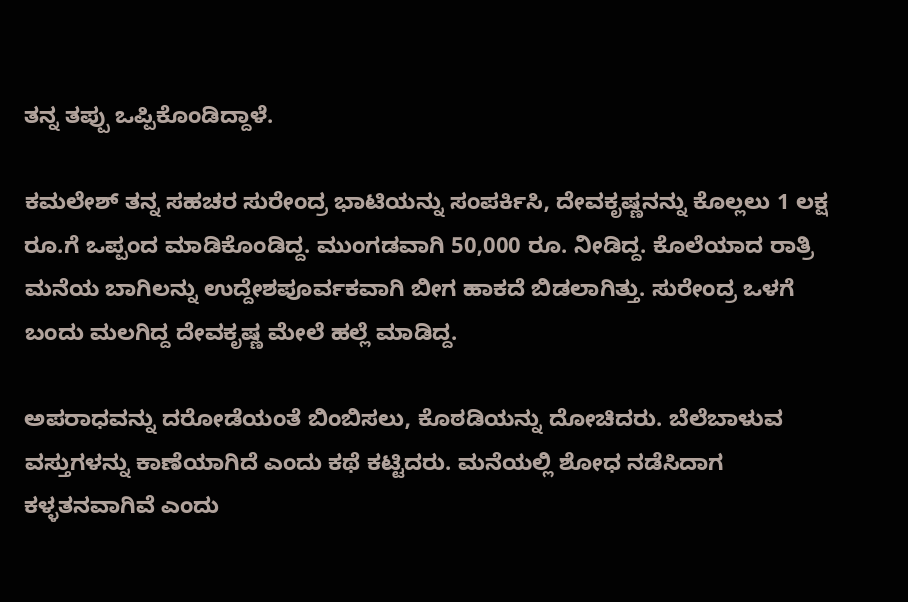ತನ್ನ ತಪ್ಪು ಒಪ್ಪಿಕೊಂಡಿದ್ದಾಳೆ.

ಕಮಲೇಶ್ ತನ್ನ ಸಹಚರ ಸುರೇಂದ್ರ ಭಾಟಿಯನ್ನು ಸಂಪರ್ಕಿಸಿ, ದೇವಕೃಷ್ಣನನ್ನು ಕೊಲ್ಲಲು 1 ಲಕ್ಷ ರೂ.ಗೆ ಒಪ್ಪಂದ ಮಾಡಿಕೊಂಡಿದ್ದ. ಮುಂಗಡವಾಗಿ 50,000 ರೂ. ನೀಡಿದ್ದ. ಕೊಲೆಯಾದ ರಾತ್ರಿ ಮನೆಯ ಬಾಗಿಲನ್ನು ಉದ್ದೇಶಪೂರ್ವಕವಾಗಿ ಬೀಗ ಹಾಕದೆ ಬಿಡಲಾಗಿತ್ತು. ಸುರೇಂದ್ರ ಒಳಗೆ ಬಂದು ಮಲಗಿದ್ದ ದೇವಕೃಷ್ಣ ಮೇಲೆ ಹಲ್ಲೆ ಮಾಡಿದ್ದ.

ಅಪರಾಧವನ್ನು ದರೋಡೆಯಂತೆ ಬಿಂಬಿಸಲು, ಕೊಠಡಿಯನ್ನು ದೋಚಿದರು. ಬೆಲೆಬಾಳುವ ವಸ್ತುಗಳನ್ನು ಕಾಣೆಯಾಗಿದೆ ಎಂದು ಕಥೆ ಕಟ್ಟಿದರು. ಮನೆಯಲ್ಲಿ ಶೋಧ ನಡೆಸಿದಾಗ ಕಳ್ಳತನವಾಗಿವೆ ಎಂದು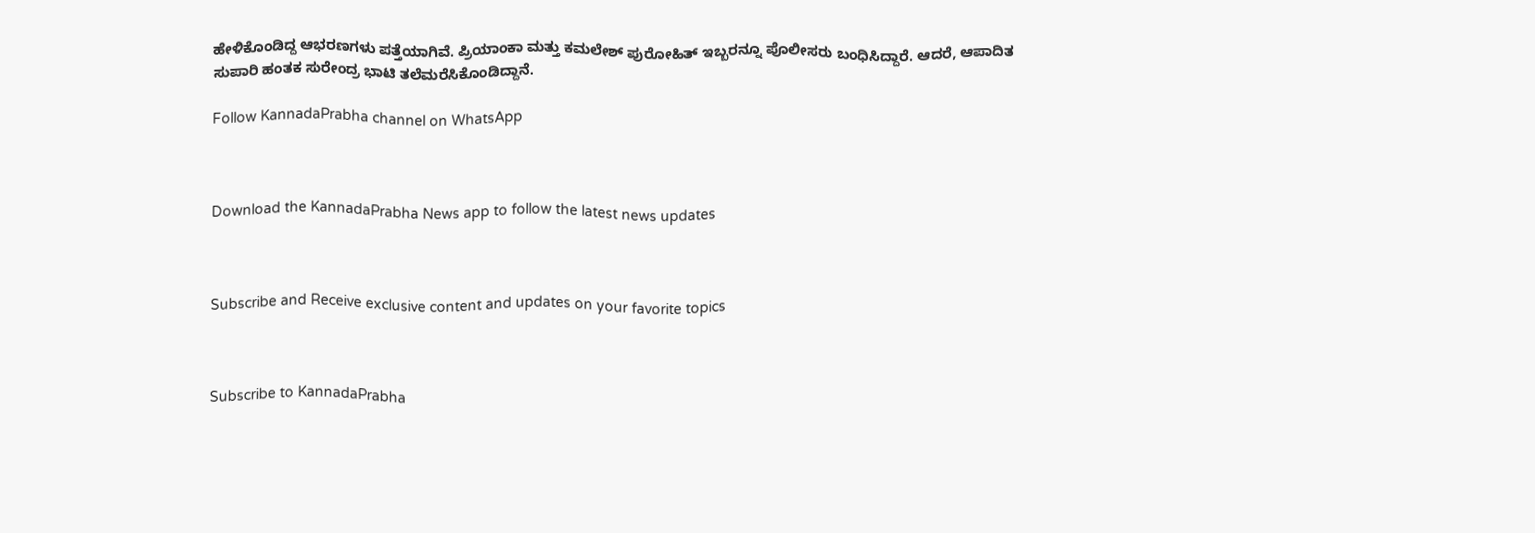ಹೇಳಿಕೊಂಡಿದ್ದ ಆಭರಣಗಳು ಪತ್ತೆಯಾಗಿವೆ. ಪ್ರಿಯಾಂಕಾ ಮತ್ತು ಕಮಲೇಶ್ ಪುರೋಹಿತ್ ಇಬ್ಬರನ್ನೂ ಪೊಲೀಸರು ಬಂಧಿಸಿದ್ದಾರೆ. ಆದರೆ, ಆಪಾದಿತ ಸುಪಾರಿ ಹಂತಕ ಸುರೇಂದ್ರ ಭಾಟಿ ತಲೆಮರೆಸಿಕೊಂಡಿದ್ದಾನೆ.

Follow KannadaPrabha channel on WhatsApp



Download the KannadaPrabha News app to follow the latest news updates



Subscribe and Receive exclusive content and updates on your favorite topics



Subscribe to KannadaPrabha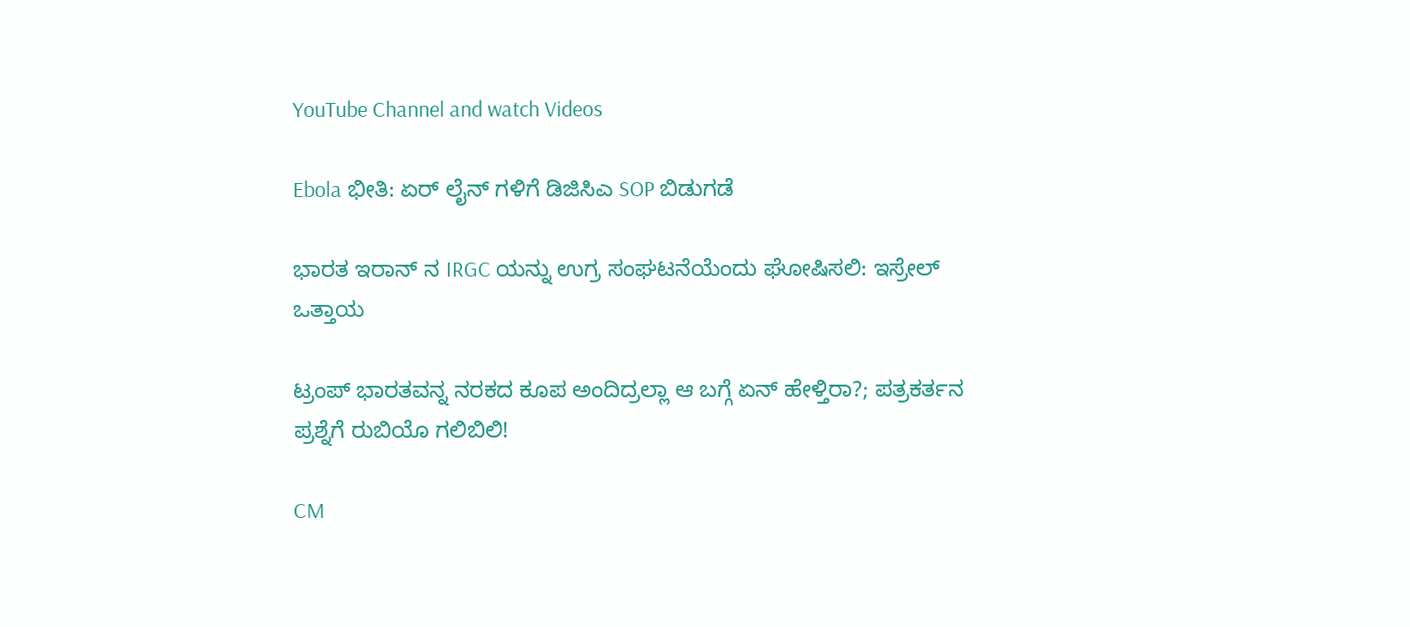YouTube Channel and watch Videos

Ebola ಭೀತಿ: ಏರ್ ಲೈನ್ ಗಳಿಗೆ ಡಿಜಿಸಿಎ SOP ಬಿಡುಗಡೆ

ಭಾರತ ಇರಾನ್ ನ IRGC ಯನ್ನು ಉಗ್ರ ಸಂಘಟನೆಯೆಂದು ಘೋಷಿಸಲಿ: ಇಸ್ರೇಲ್ ಒತ್ತಾಯ

ಟ್ರಂಪ್ ಭಾರತವನ್ನ ನರಕದ ಕೂಪ ಅಂದಿದ್ರಲ್ಲಾ ಆ ಬಗ್ಗೆ ಏನ್ ಹೇಳ್ತಿರಾ?; ಪತ್ರಕರ್ತನ ಪ್ರಶ್ನೆಗೆ ರುಬಿಯೊ ಗಲಿಬಿಲಿ!

CM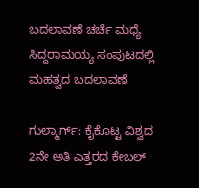ಬದಲಾವಣೆ ಚರ್ಚೆ ಮಧ್ಯೆ ಸಿದ್ದರಾಮಯ್ಯ ಸಂಪುಟದಲ್ಲಿ ಮಹತ್ವದ ಬದಲಾವಣೆ

ಗುಲ್ಮಾರ್ಗ್: ಕೈಕೊಟ್ಟ ವಿಶ್ವದ 2ನೇ ಅತಿ ಎತ್ತರದ ಕೇಬಲ್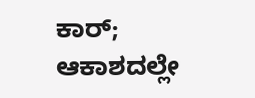ಕಾರ್; ಆಕಾಶದಲ್ಲೇ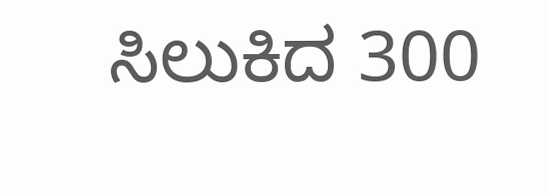ಸಿಲುಕಿದ 300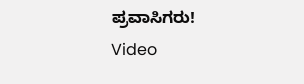ಪ್ರವಾಸಿಗರು! Video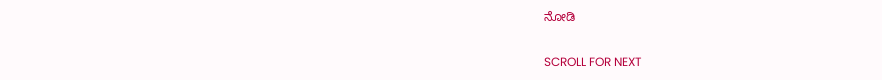ನೋಡಿ

SCROLL FOR NEXT